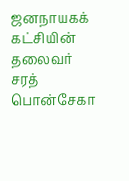ஜனநாயகக் கட்சியின் தலைவர் சரத் பொன்சேகா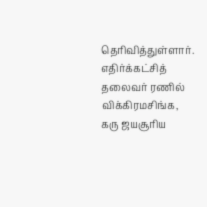தெரிவித்துள்ளார். எதிர்க்கட்சித் தலைவர் ரணில் விக்கிரமசிங்க, கரு ஜயசூரிய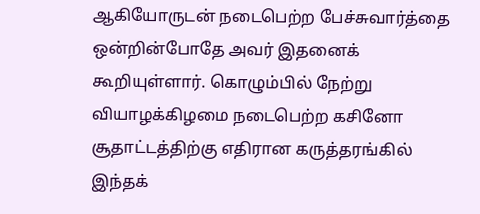ஆகியோருடன் நடைபெற்ற பேச்சுவார்த்தை ஒன்றின்போதே அவர் இதனைக் கூறியுள்ளார். கொழும்பில் நேற்று வியாழக்கிழமை நடைபெற்ற கசினோ சூதாட்டத்திற்கு எதிரான கருத்தரங்கில் இந்தக்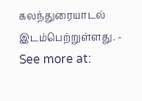கலந்துரையாடல் இடம்பெற்றுள்ளது. - See more at: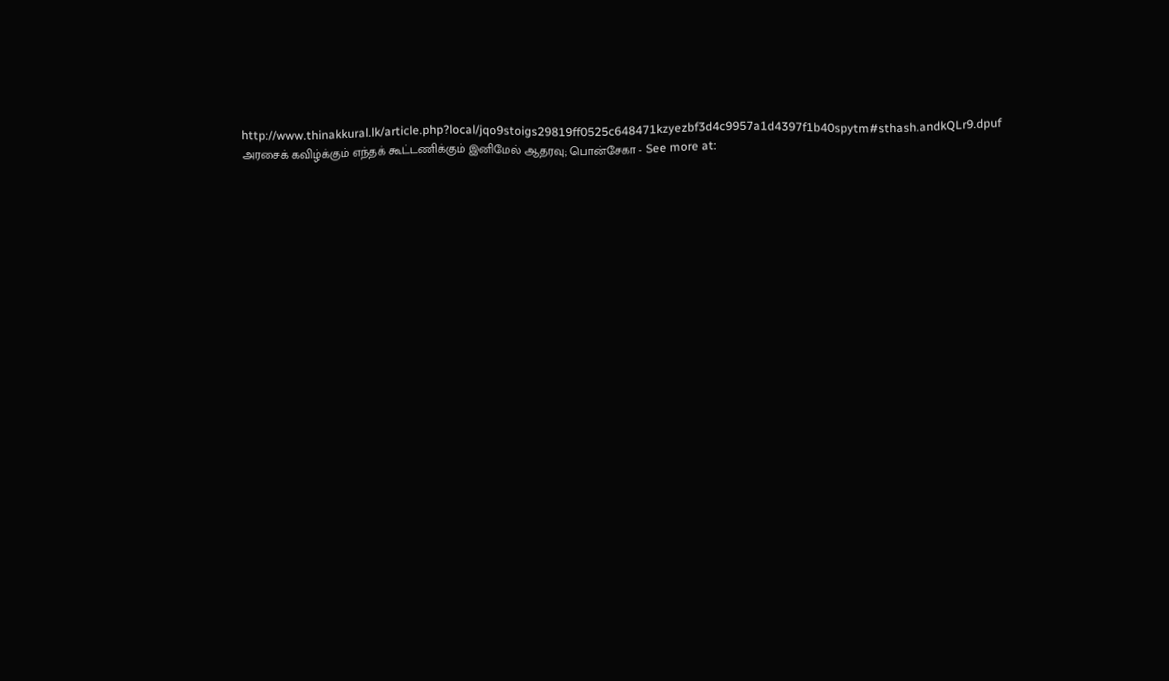http://www.thinakkural.lk/article.php?local/jqo9stoigs29819ff0525c648471kzyezbf3d4c9957a1d4397f1b40spytm#sthash.andkQLr9.dpuf
அரசைக் கவிழ்க்கும் எந்தக் கூட்டணிக்கும் இனிமேல் ஆதரவு; பொன்சேகா - See more at: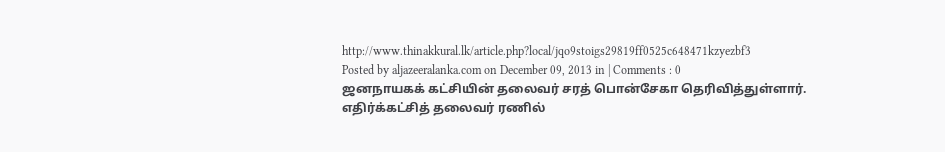http://www.thinakkural.lk/article.php?local/jqo9stoigs29819ff0525c648471kzyezbf3
Posted by aljazeeralanka.com on December 09, 2013 in | Comments : 0
ஜனநாயகக் கட்சியின் தலைவர் சரத் பொன்சேகா தெரிவித்துள்ளார். எதிர்க்கட்சித் தலைவர் ரணில்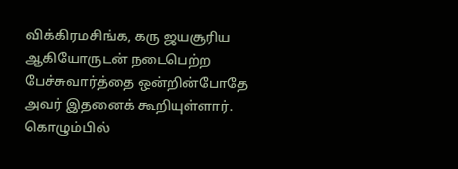விக்கிரமசிங்க, கரு ஜயசூரிய ஆகியோருடன் நடைபெற்ற பேச்சுவார்த்தை ஒன்றின்போதே அவர் இதனைக் கூறியுள்ளார். கொழும்பில்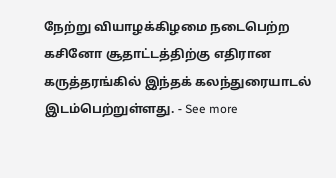நேற்று வியாழக்கிழமை நடைபெற்ற கசினோ சூதாட்டத்திற்கு எதிரான கருத்தரங்கில் இந்தக் கலந்துரையாடல் இடம்பெற்றுள்ளது. - See more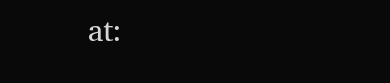at: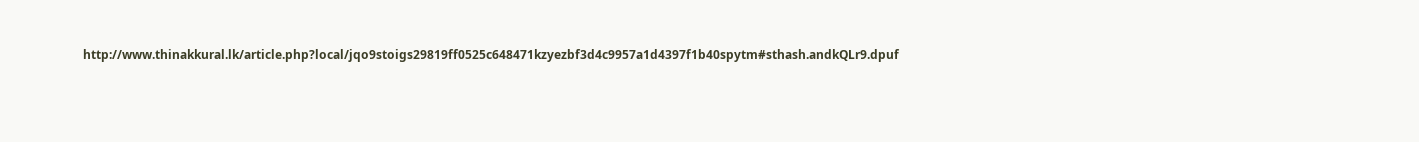http://www.thinakkural.lk/article.php?local/jqo9stoigs29819ff0525c648471kzyezbf3d4c9957a1d4397f1b40spytm#sthash.andkQLr9.dpuf